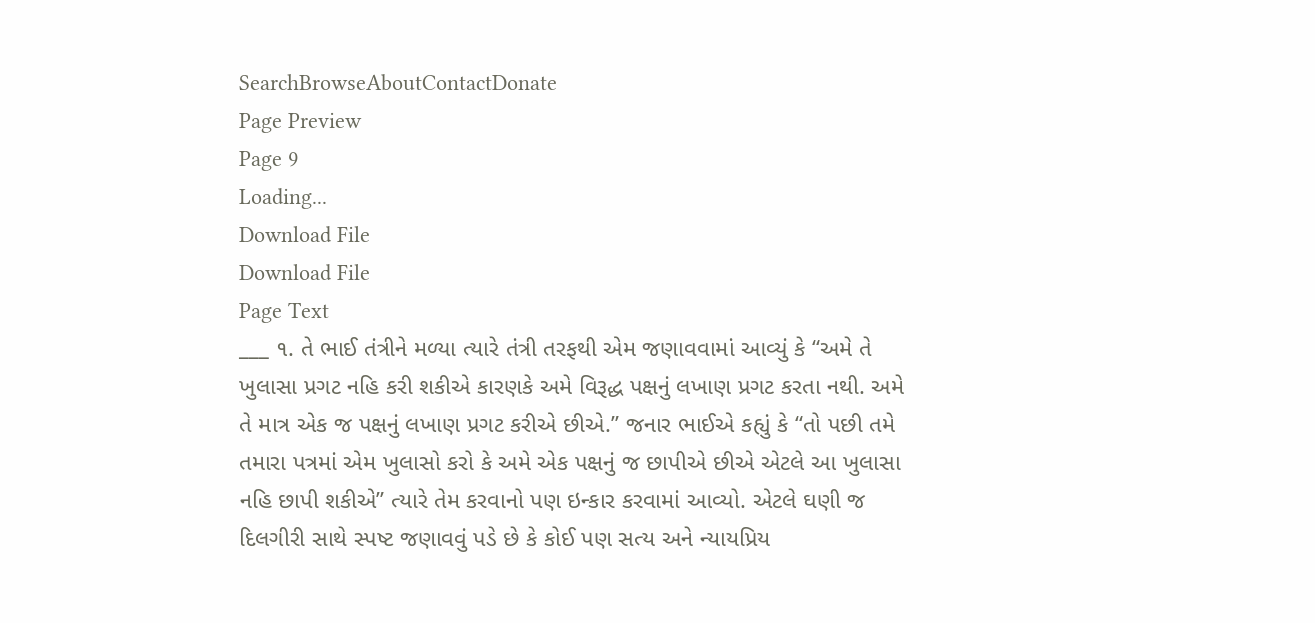SearchBrowseAboutContactDonate
Page Preview
Page 9
Loading...
Download File
Download File
Page Text
___ ૧. તે ભાઈ તંત્રીને મળ્યા ત્યારે તંત્રી તરફથી એમ જણાવવામાં આવ્યું કે “અમે તે ખુલાસા પ્રગટ નહિ કરી શકીએ કારણકે અમે વિરૂદ્ધ પક્ષનું લખાણ પ્રગટ કરતા નથી. અમે તે માત્ર એક જ પક્ષનું લખાણ પ્રગટ કરીએ છીએ.” જનાર ભાઈએ કહ્યું કે “તો પછી તમે તમારા પત્રમાં એમ ખુલાસો કરો કે અમે એક પક્ષનું જ છાપીએ છીએ એટલે આ ખુલાસા નહિ છાપી શકીએ” ત્યારે તેમ કરવાનો પણ ઇન્કાર કરવામાં આવ્યો. એટલે ઘણી જ દિલગીરી સાથે સ્પષ્ટ જણાવવું પડે છે કે કોઈ પણ સત્ય અને ન્યાયપ્રિય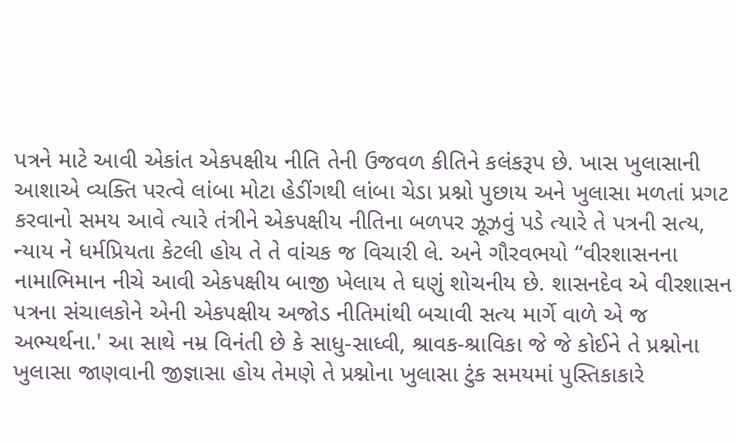પત્રને માટે આવી એકાંત એકપક્ષીય નીતિ તેની ઉજવળ કીતિને કલંકરૂપ છે. ખાસ ખુલાસાની આશાએ વ્યક્તિ પરત્વે લાંબા મોટા હેડીંગથી લાંબા ચેડા પ્રશ્નો પુછાય અને ખુલાસા મળતાં પ્રગટ કરવાનો સમય આવે ત્યારે તંત્રીને એકપક્ષીય નીતિના બળપર ઝૂઝવું પડે ત્યારે તે પત્રની સત્ય, ન્યાય ને ધર્મપ્રિયતા કેટલી હોય તે તે વાંચક જ વિચારી લે. અને ગૌરવભયો “વીરશાસનના નામાભિમાન નીચે આવી એકપક્ષીય બાજી ખેલાય તે ઘણું શોચનીય છે. શાસનદેવ એ વીરશાસન પત્રના સંચાલકોને એની એકપક્ષીય અજોડ નીતિમાંથી બચાવી સત્ય માર્ગે વાળે એ જ અભ્યર્થના.' આ સાથે નમ્ર વિનંતી છે કે સાધુ-સાધ્વી, શ્રાવક-શ્રાવિકા જે જે કોઈને તે પ્રશ્નોના ખુલાસા જાણવાની જીજ્ઞાસા હોય તેમણે તે પ્રશ્નોના ખુલાસા ટુંક સમયમાં પુસ્તિકાકારે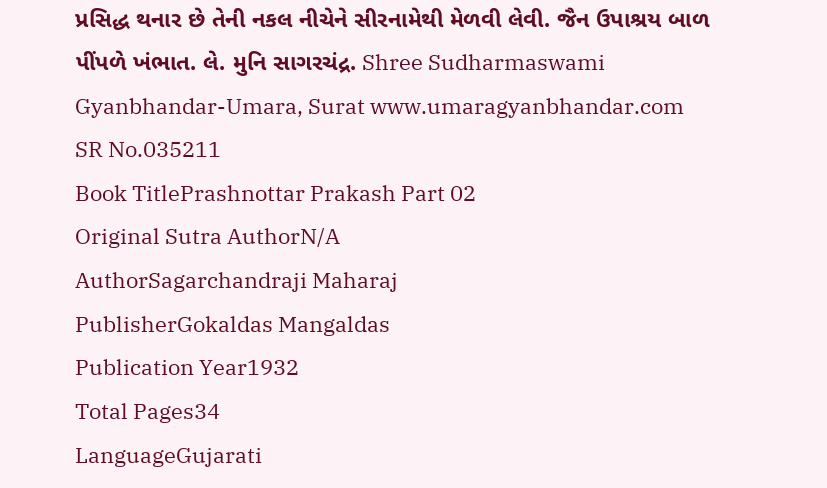પ્રસિદ્ધ થનાર છે તેની નકલ નીચેને સીરનામેથી મેળવી લેવી. જૈન ઉપાશ્રય બાળ પીંપળે ખંભાત. લે. મુનિ સાગરચંદ્ર. Shree Sudharmaswami Gyanbhandar-Umara, Surat www.umaragyanbhandar.com
SR No.035211
Book TitlePrashnottar Prakash Part 02
Original Sutra AuthorN/A
AuthorSagarchandraji Maharaj
PublisherGokaldas Mangaldas
Publication Year1932
Total Pages34
LanguageGujarati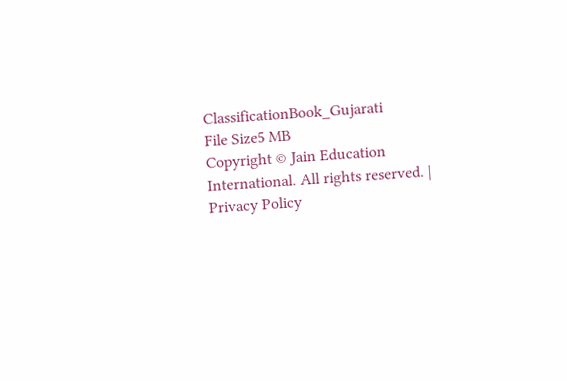ClassificationBook_Gujarati
File Size5 MB
Copyright © Jain Education International. All rights reserved. | Privacy Policy